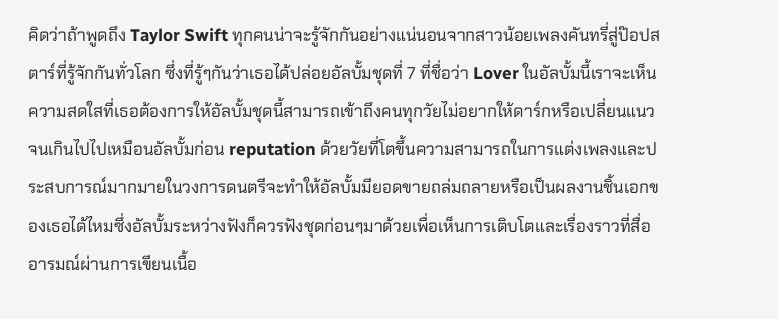คิดว่าถ้าพูดถึง Taylor Swift ทุกคนน่าจะรู้จักกันอย่างแน่นอนจากสาวน้อยเพลงคันทรี่สู่ป๊อปสตาร์ที่รู้จักกันทั่วโลก ซึ่งที่รู้ๆกันว่าเธอได้ปล่อยอัลบั้มชุดที่ 7 ที่ชื่อว่า Lover ในอัลบั้มนี้เราจะเห็นความสดใสที่เธอต้องการให้อัลบั้มชุดนี้สามารถเข้าถึงคนทุกวัยไม่อยากให้ดาร์กหรือเปลี่ยนแนวจนเกินไปไปเหมือนอัลบั้มก่อน reputation ด้วยวัยที่โตขึ้นความสามารถในการแต่งเพลงและประสบการณ์มากมายในวงการดนตรีจะทำให้อัลบั้มมียอดขายถล่มถลายหรือเป็นผลงานชิ้นเอกของเธอได้ไหมซึ่งอัลบั้มระหว่างฟังก็ควรฟังชุดก่อนๆมาด้วยเพื่อเห็นการเติบโตและเรื่องราวที่สื่ออารมณ์ผ่านการเขียนเนื้อ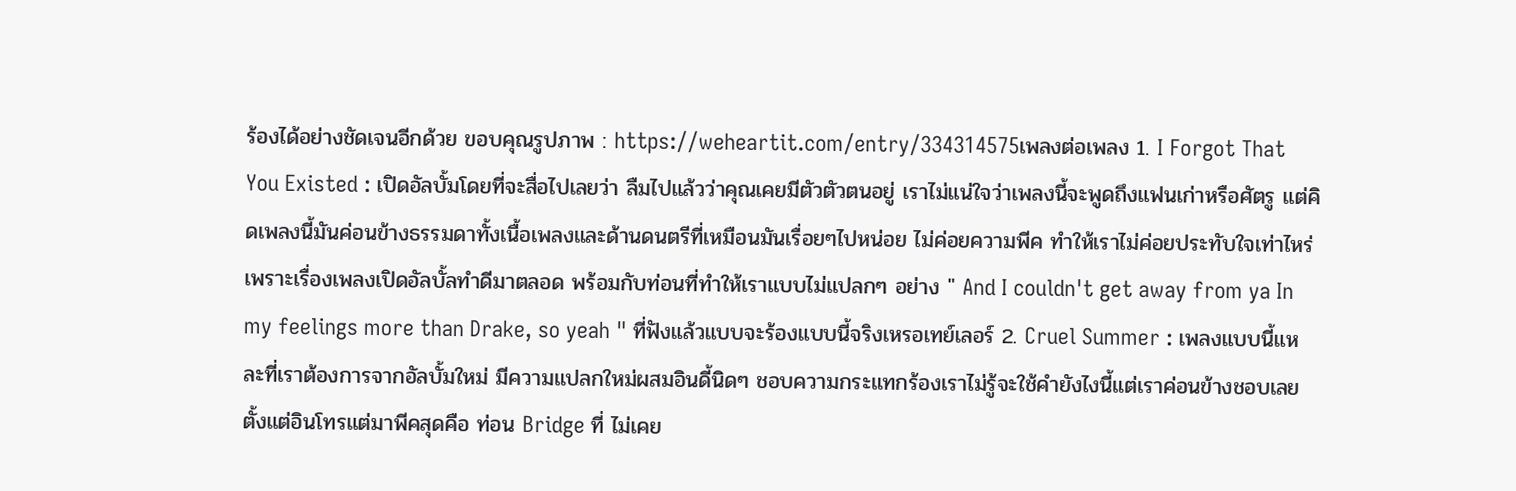ร้องได้อย่างชัดเจนอีกด้วย ขอบคุณรูปภาพ : https://weheartit.com/entry/334314575เพลงต่อเพลง 1. I Forgot That You Existed : เปิดอัลบั้มโดยที่จะสื่อไปเลยว่า ลืมไปแล้วว่าคุณเคยมีตัวตัวตนอยู่ เราไม่แน่ใจว่าเพลงนี้จะพูดถึงแฟนเก่าหรือศัตรู แต่คิดเพลงนี้มันค่อนข้างธรรมดาทั้งเนื้อเพลงและด้านดนตรีที่เหมือนมันเรื่อยๆไปหน่อย ไม่ค่อยความพีค ทำให้เราไม่ค่อยประทับใจเท่าไหร่ เพราะเรื่องเพลงเปิดอัลบั้ลทำดีมาตลอด พร้อมกับท่อนที่ทำให้เราแบบไม่แปลกๆ อย่าง " And I couldn't get away from ya In my feelings more than Drake, so yeah " ที่ฟังแล้วแบบจะร้องแบบนี้จริงเหรอเทย์เลอร์ 2. Cruel Summer : เพลงแบบนี้แหละที่เราต้องการจากอัลบั้มใหม่ มีความแปลกใหม่ผสมอินดี้นิดๆ ชอบความกระแทกร้องเราไม่รู้จะใช้คำยังไงนี้แต่เราค่อนข้างชอบเลย ตั้งแต่อินโทรแต่มาพีคสุดคือ ท่อน Bridge ที่ ไม่เคย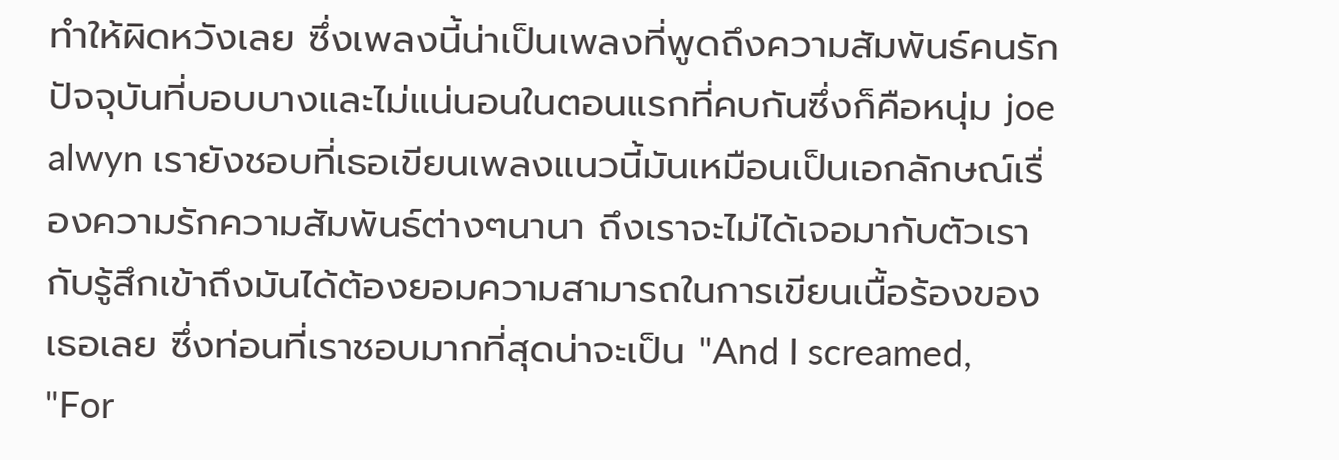ทำให้ผิดหวังเลย ซึ่งเพลงนี้น่าเป็นเพลงที่พูดถึงความสัมพันธ์คนรักปัจจุบันที่บอบบางและไม่แน่นอนในตอนแรกที่คบกันซึ่งก็คือหนุ่ม joe alwyn เรายังชอบที่เธอเขียนเพลงแนวนี้มันเหมือนเป็นเอกลักษณ์เรื่องความรักความสัมพันธ์ต่างๆนานา ถึงเราจะไม่ได้เจอมากับตัวเรากับรู้สึกเข้าถึงมันได้ต้องยอมความสามารถในการเขียนเนื้อร้องของเธอเลย ซึ่งท่อนที่เราชอบมากที่สุดน่าจะเป็น "And I screamed, "For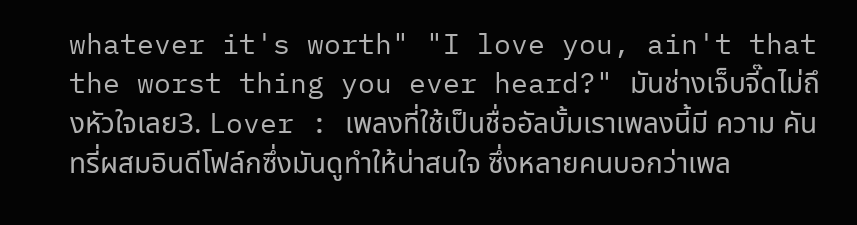whatever it's worth" "I love you, ain't that the worst thing you ever heard?" มันช่างเจ็บจี๊ดไม่ถึงหัวใจเลย3. Lover : เพลงที่ใช้เป็นชื่ออัลบั้มเราเพลงนี้มี ความ คันทรี่ผสมอินดีโฟล์กซึ่งมันดูทำให้น่าสนใจ ซึ่งหลายคนบอกว่าเพล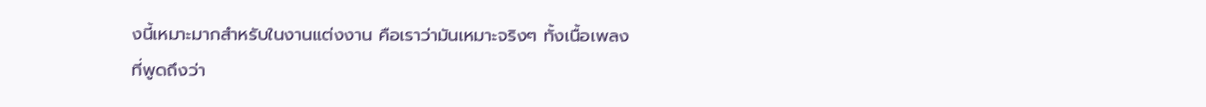งนี้เหมาะมากสำหรับในงานแต่งงาน คือเราว่ามันเหมาะจริงๆ ทั้งเนื้อเพลงที่พูดถึงว่า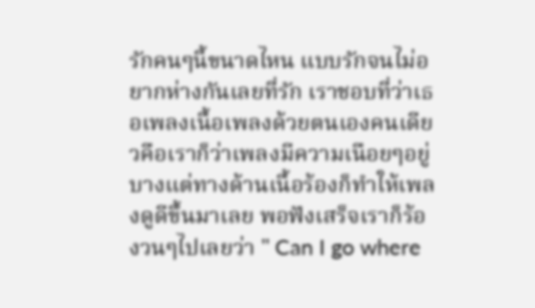รักคนๆนี้ขนาดไหน แบบรักจนไม่อยากห่างกันเลยที่รัก เราชอบที่ว่าเธอเพลงเนื้อเพลงด้วยตนเองคนเดียวคือเราก็ว่าเพลงมีความเนือยๆอยู่บางแต่ทางด้านเนื้อร้องก็ทำให้เพลงดูดีขึ้นมาเลย พอฟังเสร็จเราก็ร้องวนๆไปเลยว่า " Can I go where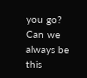you go? Can we always be this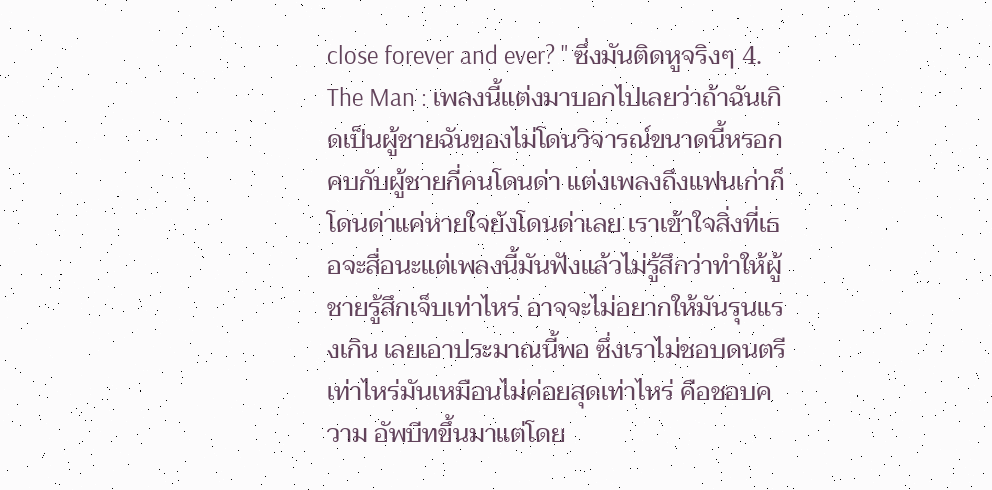close forever and ever? " ซึ่งมันติดหูจริงๆ 4. The Man : เพลงนี้แต่งมาบอกไปเลยว่าถ้าฉันเกิดเป็นผู้ชายฉันของไม่โดนวิจารณ์ขนาดนี้หรอก คบกับผู้ชายกี่คนโดนด่า แต่งเพลงถึงแฟนเก่าก็โดนด่าแค่หายใจยังโดนด่าเลย เราเข้าใจสิ่งที่เธอจะสื่อนะแต่เพลงนี้มันฟังแล้วไม่รู้สึกว่าทำให้ผู้ชายรู้สึกเจ็บเท่าไหร่ อาจจะไม่อยากให้มันรุนแรงเกิน เลยเอาประมาณนี้พอ ซึ่งเราไม่ชอบดนตรีเท่าไหร่มันเหมือนไม่ค่อยสุดเท่าไหร่ คือชอบความ อัพบีทขึ้นมาแต่โดย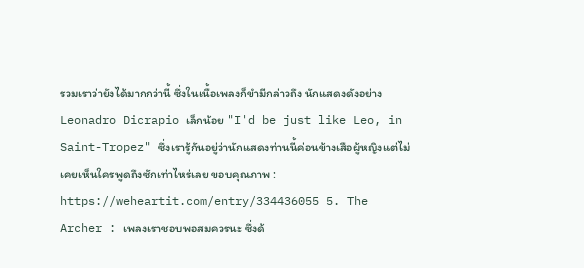รวมเราว่ายังได้มากกว่านี้ ซึ่งในเนื้อเพลงก็ขำมีกล่าวถึง นักแสดงดังอย่าง Leonadro Dicrapio เล็กน้อย "I'd be just like Leo, in Saint-Tropez" ซึ่งเรารู้กันอยู่ว่านักแสดงท่านนี้ค่อนข้างเสือผู้หญิงแต่ไม่เคยเห็นใครพูดถึงซักเท่าไหร่เลย ขอบคุณภาพ : https://weheartit.com/entry/334436055 5. The Archer : เพลงเราชอบพอสมควรนะ ซึ่งด้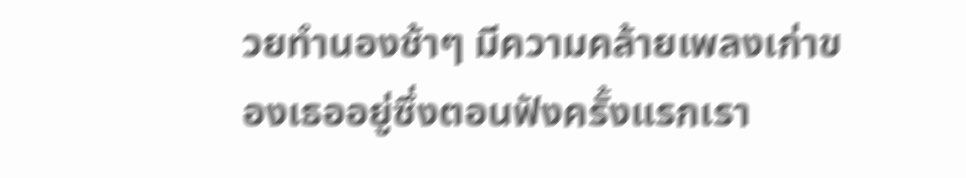วยทำนองช้าๆ มีความคล้ายเพลงเก่าของเธออยู่ซึ่งตอนฟังครั้งแรกเรา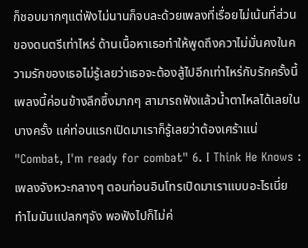ก็ชอบมากๆแต่ฟังไม่นานก็จบละด้วยเพลงที่เรื่อยไม่เน้นที่ส่วนของดนตรีเท่าไหร่ ด้านเนื้อหาเธอทำให้พูดถึงควาไม่มั่นคงในความรักของเธอไม่รู้เลยว่าเธอจะต้องสู้ไปอีกเท่าไหร่กับรักครั้งนี้ เพลงนี้ค่อนข้างลึกซึ้งมากๆ สามารถฟังแล้วน้ำตาไหลได้เลยในบางครั้ง แค่ท่อนแรกเปิดมาเราก็รู้เลยว่าต้องเศร้าแน่ "Combat, I'm ready for combat" 6. I Think He Knows : เพลงจังหวะกลางๆ ตอนท่อนอินโทรเปิดมาเราแบบอะไรเนี่ย ทำไมมันแปลกๆจัง พอฟังไปก็ไม่ค่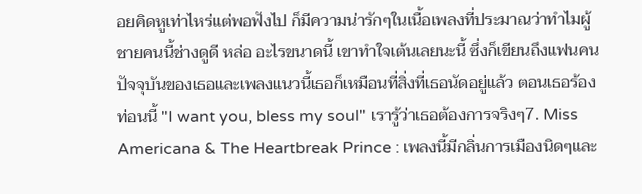อยคิดหูเท่าไหร่แต่พอฟังไป ก็มีความน่ารักๆในเนื้อเพลงที่ประมาณว่าทำไมผู้ชายคนนี้ช่างดูดี หล่อ อะไรขนาดนี้ เขาทำใจเต้นเลยนะนี้ ซึ่งก็เขียนถึงแฟนคนปัจจุบันของเธอและเพลงแนวนี้เธอก็เหมือนที่สิ่งที่เธอนัดอยู่แล้ว ตอนเธอร้องท่อนนี้ "I want you, bless my soul" เรารู้ว่าเธอต้องการจริงๆ7. Miss Americana & The Heartbreak Prince : เพลงนี้มีกลิ่นการเมืองนิดๆและ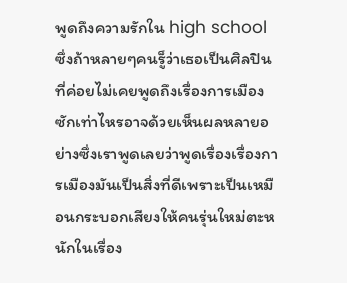พูดถึงความรักใน high school ซึ่งถ้าหลายๆคนรู็ว่าเธอเป็นศิลปินที่ค่อยไม่เคยพูดถึงเรื่องการเมืองซักเท่าไหรอาจด้วยเห็นผลหลายอย่างซึ่งเราพูดเลยว่าพูดเรื่องเรื่องการเมืองมันเป็นสิ่งที่ดีเพราะเป็นเหมือนกระบอกเสียงให้คนรุ่นใหม่ตะหนักในเรื่อง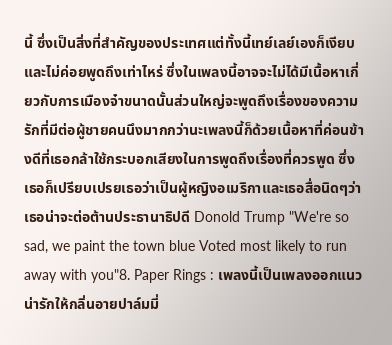นี้ ซึ่งเป็นสิ่งที่สำคัญของประเทศแต่ทั้งนี้เทย์เลย์เองก็เงียบและไม่ค่อยพูดถึงเท่าไหร่ ซึ่งในเพลงนี้อาจจะไม่ได้มีเนื้อหาเกี่ยวกับการเมืองจ๋าขนาดนั้นส่วนใหญ่จะพูดถึงเรื่องของความรักที่มีต่อผู้ชายคนนึงมากกว่านะเพลงนี้ก็ด้วยเนื้อหาที่ค่อนข้างดีที่เธอกล้าใช้กระบอกเสียงในการพูดถึงเรื่องที่ควรพูด ซึ่งเธอก็เปรียบเปรยเธอว่าเป็นผู้หญิงอเมริกาและเธอสื่อนิดๆว่าเธอน่าจะต่อต้านประธานาธิปดี Donold Trump "We're so sad, we paint the town blue Voted most likely to run away with you"8. Paper Rings : เพลงนี้เป็นเพลงออกแนวน่ารักให้กลิ่นอายปาล์มมี่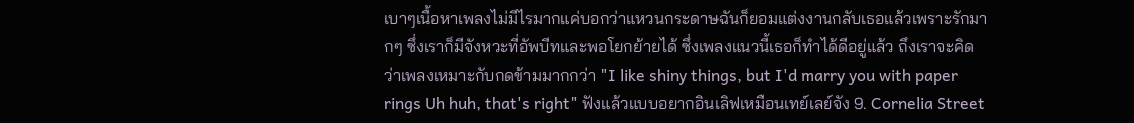เบาๆเนื้อหาเพลงไม่มีไรมากแค่บอกว่าแหวนกระดาษฉันก็ยอมแต่งงานกลับเธอแล้วเพราะรักมากๆ ซึ่งเราก็มีจังหวะที่อัพบีทและพอโยกย้ายได้ ซึ่งเพลงแนวนี้เธอก็ทำได้ดีอยู่แล้ว ถึงเราจะคิดว่าเพลงเหมาะกับกดข้ามมากกว่า "I like shiny things, but I'd marry you with paper rings Uh huh, that's right" ฟังแล้วแบบอยากอินเลิฟเหมือนเทย์เลย์จัง 9. Cornelia Street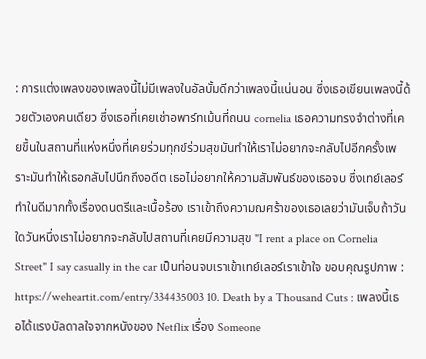: การแต่งเพลงของเพลงนี้ไม่มีเพลงในอัลบั้มดีกว่าเพลงนี้แน่นอน ซึ่งเธอเขียนเพลงนี้ด้วยตัวเองคนเดียว ซึ่งเธอที่เคยเช่าอพาร์ทเม้นที่ถนน cornelia เธอความทรงจำต่างที่เคยขึ้นในสถานที่แห่งหนึ่งที่เคยร่วมทุกข์ร่วมสุขมันทำให้เราไม่อยากจะกลับไปอีกครั้งเพราะมันทำให้เธอกลับไปนึกถึงอดีต เธอไม่อยากให้ความสัมพันธ์ของเธอจบ ซึ่งเทย์เลอร์ทำในดีมากทั้งเรื่องดนตรีและเนื้อร้อง เราเข้าถึงความฌศร้าของเธอเลยว่ามันเจ็บถ้าวันใดวันหนึ่งเราไม่อยากจะกลับไปสถานที่เคยมีความสุข "I rent a place on Cornelia Street" I say casually in the car เป็นท่อนจบเราเข้าเทย์เลอร์เราเข้าใจ ขอบคุณรูปภาพ : https://weheartit.com/entry/334435003 10. Death by a Thousand Cuts : เพลงนี้เธอได้แรงบัลดาลใจจากหนังของ Netflix เรื่อง Someone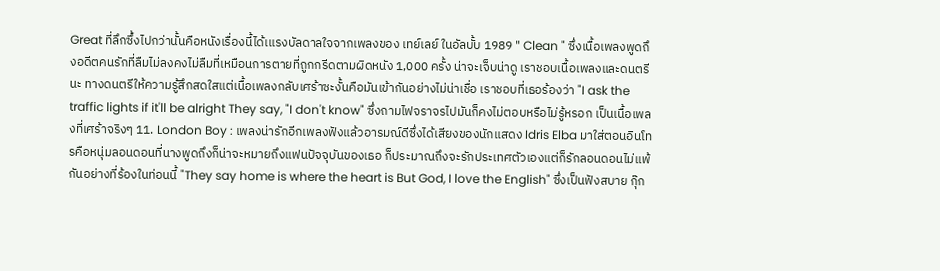Great ที่ลึกซึ้งไปกว่านั้นคือหนังเรื่องนี้ได้เแรงบัลดาลใจจากเพลงของ เทย์เลย์ ในอัลบั้บ 1989 " Clean " ซึ่งเนื้อเพลงพูดถึงอดีตคนรักที่ลืมไม่ลงคงไม่ลืมที่เหมือนการตายที่ถูกกรีดตามผิดหนัง 1,000 ครั้ง น่าจะเจ็บน่าดู เราชอบเนื้อเพลงและดนตรีนะ ทางดนตรีให้ความรู้สึกสดใสแต่เนื้อเพลงกลับเศร้าซะงั้นคือมันเข้ากันอย่างไม่น่าเชื่อ เราชอบที่เธอร้องว่า "I ask the traffic lights if it'll be alright They say, "I don't know" ซึ่งถามไฟจราจรไปมันก็คงไม่ตอบหรือไม่รู้หรอก เป็นเนื้อเพลงที่เศร้าจริงๆ 11. London Boy : เพลงน่ารักอีกเพลงฟังแล้วอารมณ์ดีซึ่งได้เสียงของนักแสดง Idris Elba มาใส่ตอนอินโทรคือหนุ่มลอนดอนที่นางพูดถึงก็น่าจะหมายถึงแฟนปัจจุบันของเธอ ก็ประมาณถึงจะรักประเทศตัวเองแต่ก็รักลอนดอนไม่แพ้กันอย่างที่ร้องในท่อนนี้ "They say home is where the heart is But God, I love the English" ซึ่งเป็นฟังสบาย กุ๊ก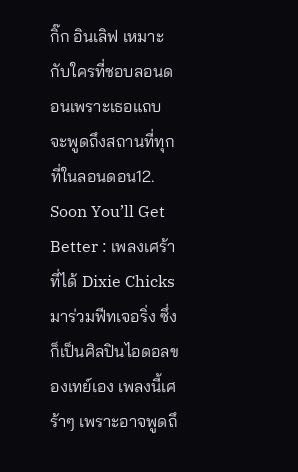กิ๊ก อินเลิฟ เหมาะกับใครที่ชอบลอนดอนเพราะเธอแถบจะพูดถึงสถานที่ทุกที่ในลอนดอน12. Soon You’ll Get Better : เพลงเศร้าที่ได้ Dixie Chicks มาร่วมฟีทเจอริ่ง ซึ่งก็เป็นศิลปินไอดอลของเทย์เอง เพลงนี้เศร้าๆ เพราะอาจพูดถึ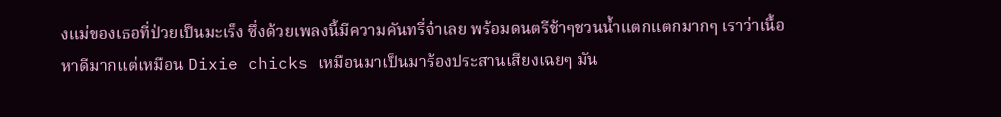งแม่ของเธอที่ป่วยเป็นมะเร็ง ซึ่งด้วยเพลงนี้มีความคันทรี่จ๋าเลย พร้อมดนตรีช้าๆชวนน้ำแตกแตกมากๆ เราว่าเนื้อหาดีมากแต่เหมือน Dixie chicks เหมือนมาเป็นมาร้องประสานเสียงเฉยๆ มัน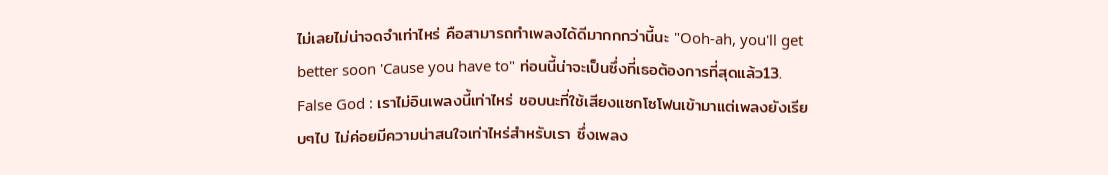ไม่เลยไม่น่าจดจำเท่าไหร่ คือสามารถทำเพลงได้ดีมากกกว่านี้นะ "Ooh-ah, you'll get better soon 'Cause you have to" ท่อนนี้น่าจะเป็นซึ่งที่เธอต้องการที่สุดแล้ว13. False God : เราไม่อินเพลงนี้เท่าไหร่ ชอบนะที่ใช้เสียงแซกโซโฟนเข้ามาแต่เพลงยังเรียบๆไป ไม่ค่อยมีความน่าสนใจเท่าไหร่สำหรับเรา ซึ่งเพลง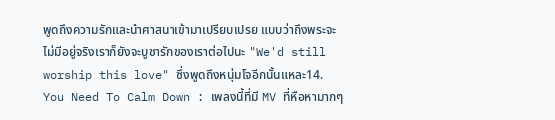พูดถึงความรักและนำศาสนาเข้ามาเปรียบเปรย แบบว่าถึงพระจะไม่มีอยู่จริงเราก็ยังจะบูชารักของเราต่อไปนะ "We'd still worship this love" ซึ่งพูดถึงหนุ่มโจอีกนั้นแหละ14. You Need To Calm Down : เพลงนี้ที่มี MV ที่หือหามากๆ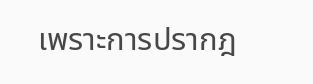เพราะการปรากฎ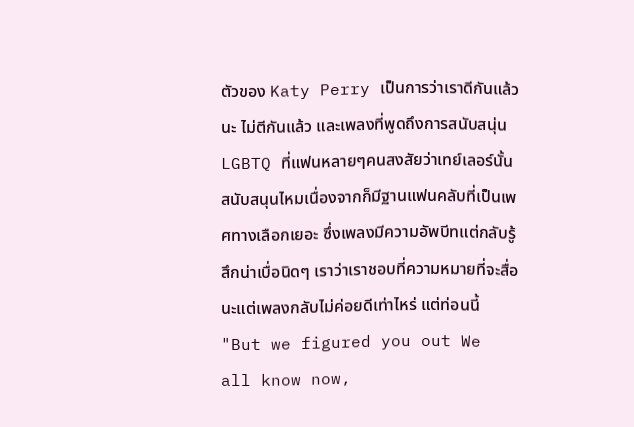ตัวของ Katy Perry เป็นการว่าเราดีกันแล้วนะ ไม่ตีกันแล้ว และเพลงที่พูดถึงการสนับสนุ่น LGBTQ ที่แฟนหลายๆคนสงสัยว่าเทย์เลอร์นั้นสนับสนุนไหมเนื่องจากก็มีฐานแฟนคลับที่เป็นเพศทางเลือกเยอะ ซึ่งเพลงมีความอัพบีทแต่กลับรู้สึกน่าเบื่อนิดๆ เราว่าเราชอบที่ความหมายที่จะสื่อนะแต่เพลงกลับไม่ค่อยดีเท่าไหร่ แต่ท่อนนี้ "But we figured you out We all know now,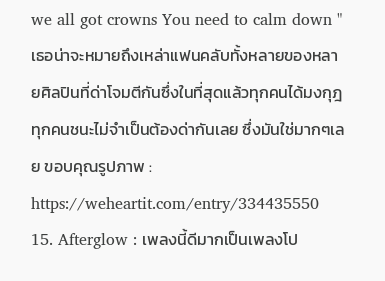we all got crowns You need to calm down " เธอน่าจะหมายถึงเหล่าแฟนคลับทั้งหลายของหลายศิลปินที่ด่าโจมตีกันซึ่งในที่สุดแล้วทุกคนได้มงกุฎ ทุกคนชนะไม่จำเป็นต้องด่ากันเลย ซึ่งมันใช่มากๆเลย ขอบคุณรูปภาพ : https://weheartit.com/entry/334435550 15. Afterglow : เพลงนี้ดีมากเป็นเพลงโป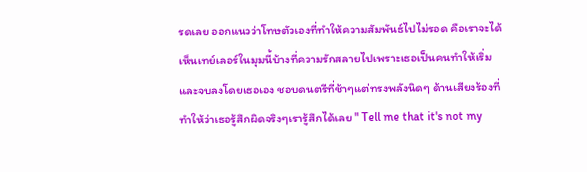รดเลย ออกแนวว่าโทษตัวเองที่ทำให้ความสัมพันธ์ไปไม่รอด คือเราจะได้เห็นเทย์เลอร์ในมุมนี้บ้างที่ความรักสลายไปเพราะเธอเป็นคนทำให้เริ่มและจบลงโดยเธอเอง ชอบดนตรีที่ช้าๆแต่ทรงพลังนิดๆ ด้านเสียงร้องที่ทำให้ว่าเธอรู้สึกผิดจริงๆเรารู้สึกได้เลย " Tell me that it's not my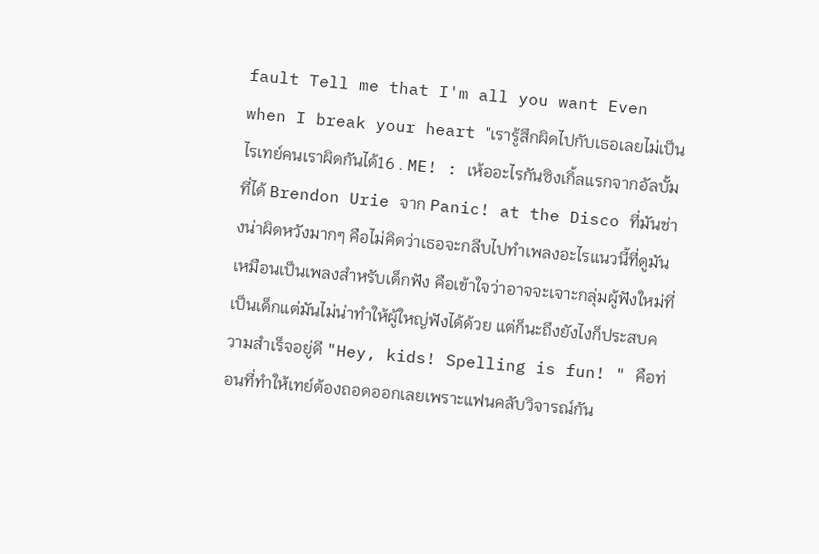fault Tell me that I'm all you want Even when I break your heart "เรารู้สึกผิดไปกับเธอเลยไม่เป็นไรเทย์คนเราผิดกันได้16 . ME! : เห้ออะไรกันซิงเกิ้ลแรกจากอัลบั้มที่ได้ Brendon Urie จาก Panic! at the Disco ที่มันช่างน่าผิดหวังมากๆ คือไม่คิดว่าเธอจะกลีบไปทำเพลงอะไรแนวนี้ที่ดูมันเหมือนเป็นเพลงสำหรับเด็กฟัง คือเข้าใจว่าอาจจะเจาะกลุ่มผู้ฟังใหม่ที่เป็นเด็กแต่มันไม่น่าทำให้ผู้ใหญ่ฟังได้ด้วย แต่ก็นะถึงยังไงก็ประสบความสำเร็จอยู่ดี "Hey, kids! Spelling is fun! " คือท่อนที่ทำให้เทย์ต้องถอดออกเลยเพราะแฟนคลับวิจารณ์กัน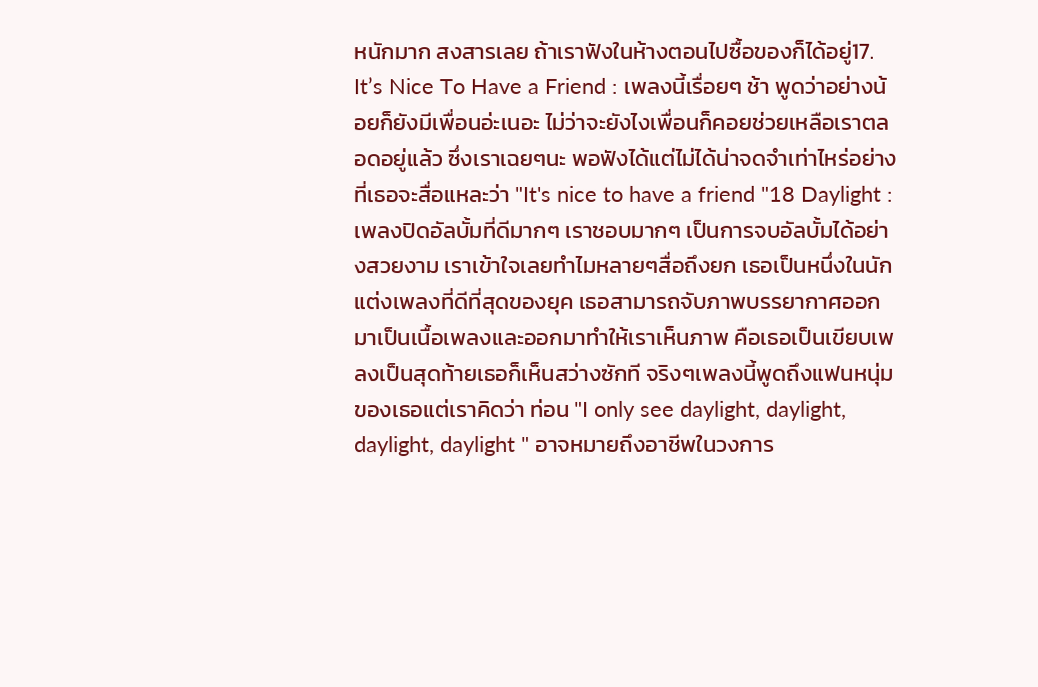หนักมาก สงสารเลย ถ้าเราฟังในห้างตอนไปซื้อของก็ได้อยู่17. It’s Nice To Have a Friend : เพลงนี้เรื่อยๆ ช้า พูดว่าอย่างน้อยก็ยังมีเพื่อนอ่ะเนอะ ไม่ว่าจะยังไงเพื่อนก็คอยช่วยเหลือเราตลอดอยู่แล้ว ซึ่งเราเฉยๆนะ พอฟังได้แต่ไม่ได้น่าจดจำเท่าไหร่อย่างที่เธอจะสื่อแหละว่า "It's nice to have a friend "18 Daylight : เพลงปิดอัลบั้มที่ดีมากๆ เราชอบมากๆ เป็นการจบอัลบั้มได้อย่างสวยงาม เราเข้าใจเลยทำไมหลายๆสื่อถึงยก เธอเป็นหนึ่งในนักแต่งเพลงที่ดีที่สุดของยุค เธอสามารถจับภาพบรรยากาศออกมาเป็นเนื้อเพลงและออกมาทำให้เราเห็นภาพ คือเธอเป็นเขียบเพลงเป็นสุดท้ายเธอก็เห็นสว่างซักที จริงๆเพลงนี้พูดถึงแฟนหนุ่มของเธอแต่เราคิดว่า ท่อน "I only see daylight, daylight, daylight, daylight " อาจหมายถึงอาชีพในวงการ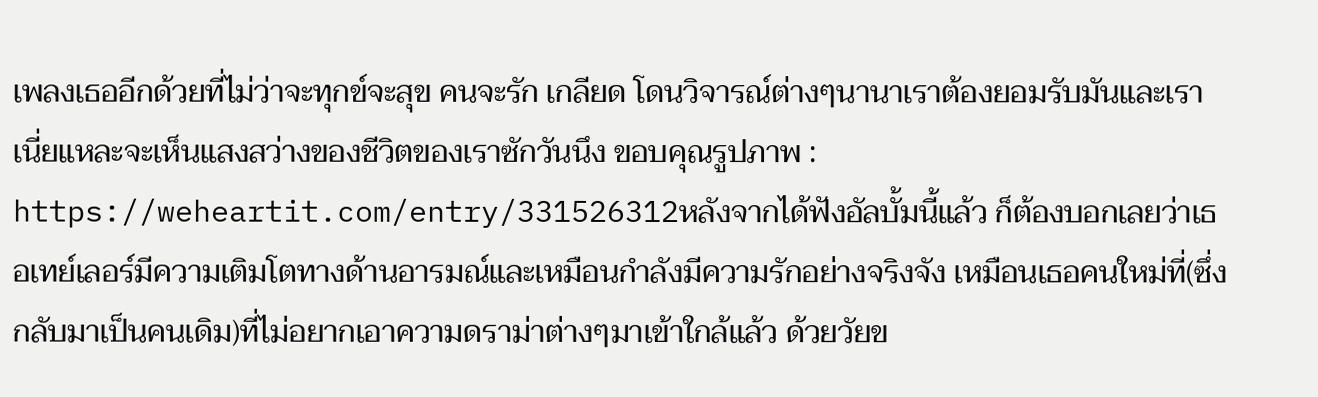เพลงเธออีกด้วยที่ไม่ว่าจะทุกข์จะสุข คนจะรัก เกลียด โดนวิจารณ์ต่างๆนานาเราต้องยอมรับมันและเราเนี่ยแหละจะเห็นแสงสว่างของชีวิตของเราซักวันนึง ขอบคุณรูปภาพ : https://weheartit.com/entry/331526312หลังจากได้ฟังอัลบั้มนี้แล้ว ก็ต้องบอกเลยว่าเธอเทย์เลอร์มีความเติมโตทางด้านอารมณ์และเหมือนกำลังมีความรักอย่างจริงจัง เหมือนเธอคนใหม่ที่(ซึ่งกลับมาเป็นคนเดิม)ที่ไม่อยากเอาความดราม่าต่างๆมาเข้าใกล้แล้ว ด้วยวัยข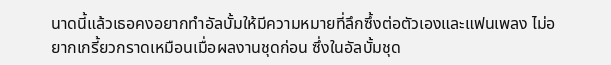นาดนี้แล้วเธอคงอยากทำอัลบั้มให้มีความหมายที่ลึกซึ้งต่อตัวเองและแฟนเพลง ไม่อยากเกรี้ยวกราดเหมือนเมื่อผลงานชุดก่อน ซึ่งในอัลบั้มชุด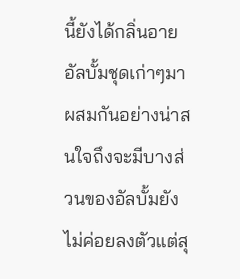นี้ยังได้กลิ่นอายอัลบั้มชุดเก่าๆมาผสมกันอย่างน่าสนใจถึงจะมีบางส่วนของอัลบั้มยังไม่ค่อยลงตัวแต่สุ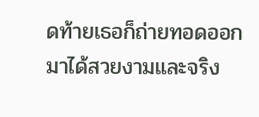ดท้ายเธอก็ถ่ายทอดออกมาได้สวยงามและจริง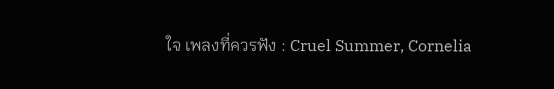ใจ เพลงที่ควรฟัง : Cruel Summer, Cornelia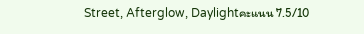Street, Afterglow, Daylightคะแนน 7.5/10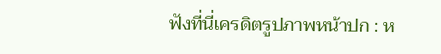ฟังที่นี่เครดิตรูปภาพหน้าปก : ห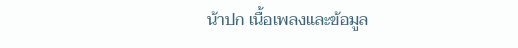น้าปก เนื้อเพลงและข้อมูล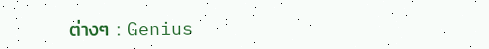ต่างๆ : Genius